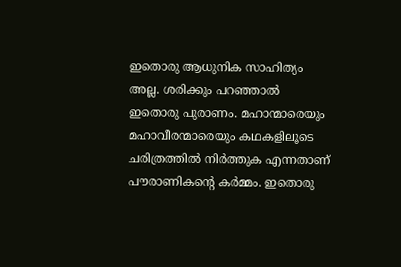ഇതൊരു ആധുനിക സാഹിത്യം അല്ല. ശരിക്കും പറഞ്ഞാൽ ഇതൊരു പുരാണം. മഹാന്മാരെയും മഹാവീരന്മാരെയും കഥകളിലൂടെ ചരിത്രത്തിൽ നിർത്തുക എന്നതാണ് പൗരാണികന്റെ കർമ്മം. ഇതൊരു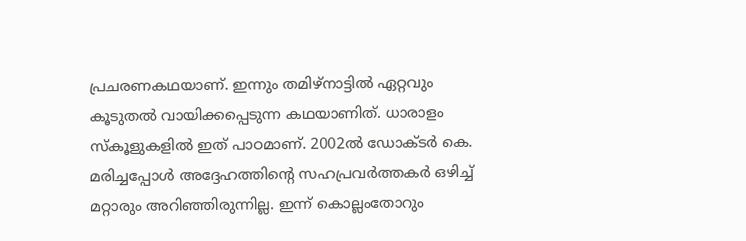പ്രചരണകഥയാണ്. ഇന്നും തമിഴ്നാട്ടിൽ ഏറ്റവും കൂടുതൽ വായിക്കപ്പെടുന്ന കഥയാണിത്. ധാരാളം സ്കൂളുകളിൽ ഇത് പാഠമാണ്. 2002ൽ ഡോക്ടർ കെ. മരിച്ചപ്പോൾ അദ്ദേഹത്തിന്റെ സഹപ്രവർത്തകർ ഒഴിച്ച് മറ്റാരും അറിഞ്ഞിരുന്നില്ല. ഇന്ന് കൊല്ലംതോറും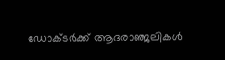ഡോക്ടർക്ക് ആദരാഞ്ജലികൾ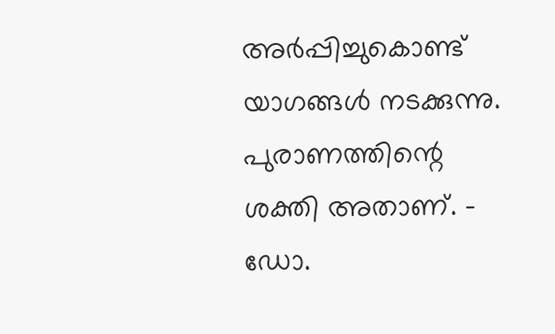അർപ്പിച്ചുകൊണ്ട് യാഗങ്ങൾ നടക്കുന്നു. പുരാണത്തിന്റെ ശക്തി അതാണ്. - ഡോ.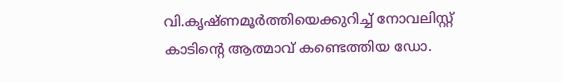വി.കൃഷ്ണമൂർത്തിയെക്കുറിച്ച് നോവലിസ്റ്റ് കാടിന്റെ ആത്മാവ് കണ്ടെത്തിയ ഡോ.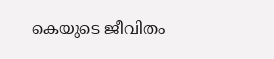കെയുടെ ജീവിതം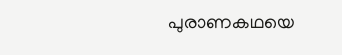പുരാണകഥയെ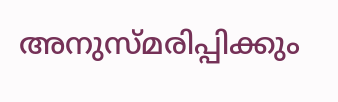അനുസ്മരിപ്പിക്കും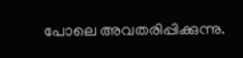പോലെ അവതരിപ്പിക്കുന്നു.